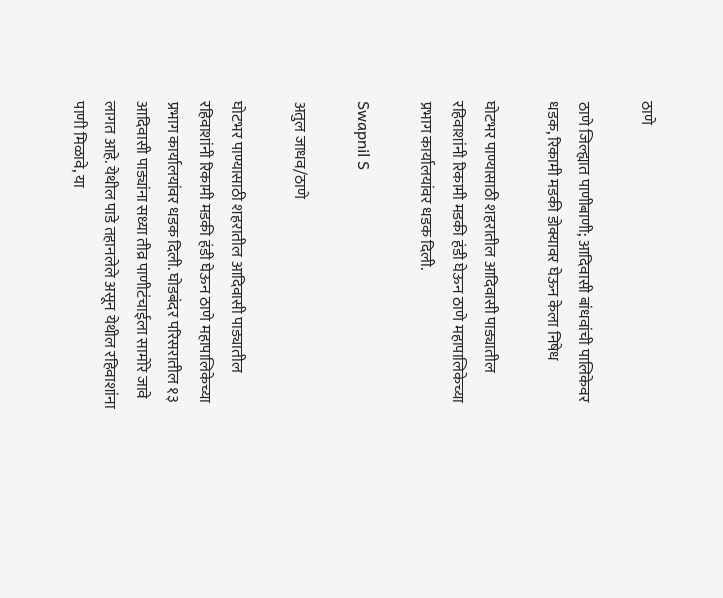ठाणे

ठाणे जिल्ह्यात पाणीबाणी; आदिवासी बांधवांची पालिकेवर धडक, रिकामी मडकी डोक्यावर घेऊन केला निषेध

घोटभर पाण्यासाठी शहरातील आदिवासी पाड्यातील रहिवाशांनी रिकामी मडकी हंडी घेऊन ठाणे महापालिकेच्या प्रभाग कार्यालयांवर धडक दिली.

Swapnil S

अतुल जाधव/ठाणे

घोटभर पाण्यासाठी शहरातील आदिवासी पाड्यातील रहिवाशांनी रिकामी मडकी हंडी घेऊन ठाणे महापालिकेच्या प्रभाग कार्यालयांवर धडक दिली. घोडबंदर परिसरातील १३ आदिवासी पाड्यांना सध्या तीव्र पाणीटंचाईला सामोरे जावे लागत आहे. येथील पाडे तहानलेले असून येथील रहिवाशांना पाणी मिळावे, या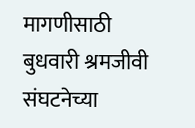मागणीसाठी बुधवारी श्रमजीवी संघटनेच्या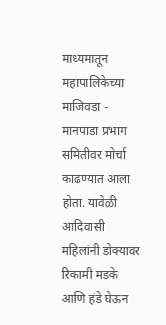माध्यमातून महापालिकेच्या माजिवडा - मानपाडा प्रभाग समितीवर मोर्चा काढण्यात आला होता. यावेळी आदिवासी महिलांनी डोक्यावर रिकामी मडके आणि हंडे घेऊन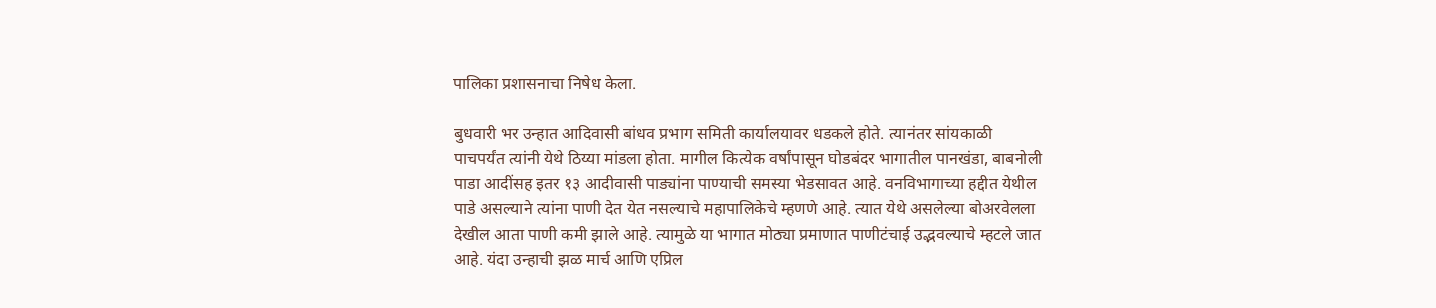पालिका प्रशासनाचा निषेध केला.

बुधवारी भर उन्हात आदिवासी बांधव प्रभाग समिती कार्यालयावर धडकले होते. त्यानंतर सांयकाळी पाचपर्यंत त्यांनी येथे ठिय्या मांडला होता. मागील कित्येक वर्षांपासून घोडबंदर भागातील पानखंडा, बाबनोली पाडा आदींसह इतर १३ आदीवासी पाड्यांना पाण्याची समस्या भेडसावत आहे. वनविभागाच्या हद्दीत येथील पाडे असल्याने त्यांना पाणी देत येत नसल्याचे महापालिकेचे म्हणणे आहे. त्यात येथे असलेल्या बोअरवेलला देखील आता पाणी कमी झाले आहे. त्यामुळे या भागात मोठ्या प्रमाणात पाणीटंचाई उद्भवल्याचे म्हटले जात आहे. यंदा उन्हाची झळ मार्च आणि एप्रिल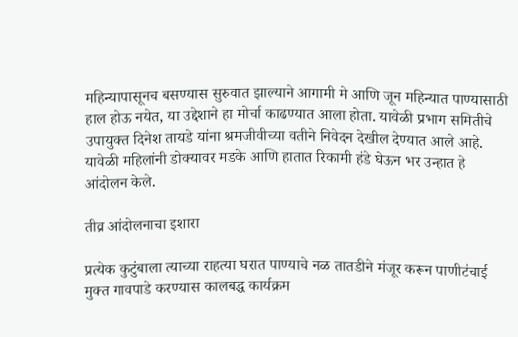महिन्यापासूनच बसण्यास सुरुवात झाल्याने आगामी मे आणि जून महिन्यात पाण्यासाठी हाल होऊ नयेत, या उद्देशाने हा मोर्चा काढण्यात आला होता. यावेळी प्रभाग समितीचे उपायुक्त दिनेश तायडे यांना श्रमजीवीच्या वतीने निवेदन देखील देण्यात आले आहे. यावेळी महिलांनी डोक्यावर मडके आणि हातात रिकामी हंडे घेऊन भर उन्हात हे आंदोलन केले.

तीव्र आंदोलनाचा इशारा

प्रत्येक कुटुंबाला त्याच्या राहत्या घरात पाण्याचे नळ तातडीने मंजूर करून पाणीटंचाई मुक्त गावपाडे करण्यास कालबद्ध कार्यक्रम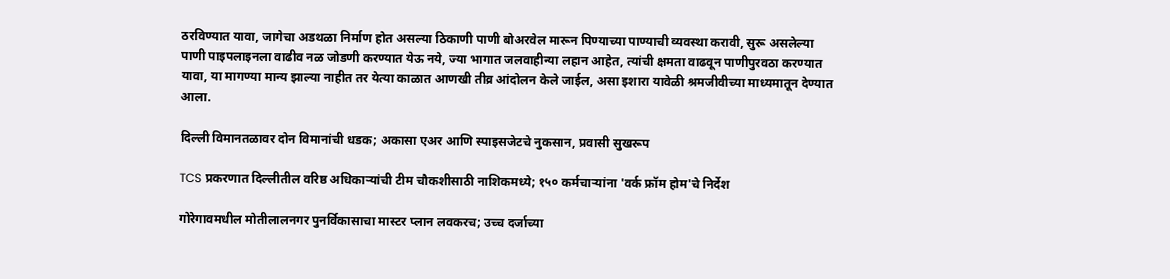ठरविण्यात यावा, जागेचा अडथळा निर्माण होत असल्या ठिकाणी पाणी बोअरवेल मारून पिण्याच्या पाण्याची व्यवस्था करावी, सुरू असलेल्या पाणी पाइपलाइनला वाढीव नळ जोडणी करण्यात येऊ नये, ज्या भागात जलवाहीन्या लहान आहेत, त्यांची क्षमता वाढवून पाणीपुरवठा करण्यात यावा, या मागण्या मान्य झाल्या नाहीत तर येत्या काळात आणखी तीव्र आंदोलन केले जाईल, असा इशारा यावेळी श्रमजीवीच्या माध्यमातून देण्यात आला.

दिल्ली विमानतळावर दोन विमानांची धडक; अकासा एअर आणि स्पाइसजेटचे नुकसान, प्रवासी सुखरूप

TCS प्रकरणात दिल्लीतील वरिष्ठ अधिकाऱ्यांची टीम चौकशीसाठी नाशिकमध्ये; १५० कर्मचाऱ्यांना 'वर्क फ्रॉम होम'चे निर्देश

गोरेगावमधील मोतीलालनगर पुनर्विकासाचा मास्टर प्लान लवकरच; उच्च दर्जाच्या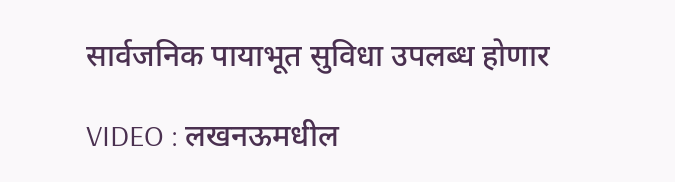सार्वजनिक पायाभूत सुविधा उपलब्ध होणार

VIDEO : लखनऊमधील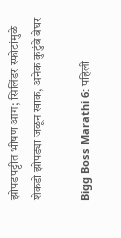झोपडपट्टीत भीषण आग; सिलिंडर स्फोटांमुळे शेकडो झोपड्या जळून खाक, अनेक कुटुंबे बेघर

Bigg Boss Marathi 6: पहिली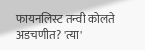फायनलिस्ट तन्वी कोलते अडचणीत? 'त्या'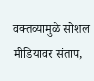वक्तव्यामुळे सोशल मीडियावर संताप,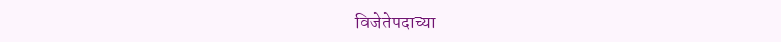विजेतेपदाच्या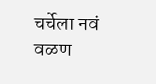चर्चेला नवं वळण